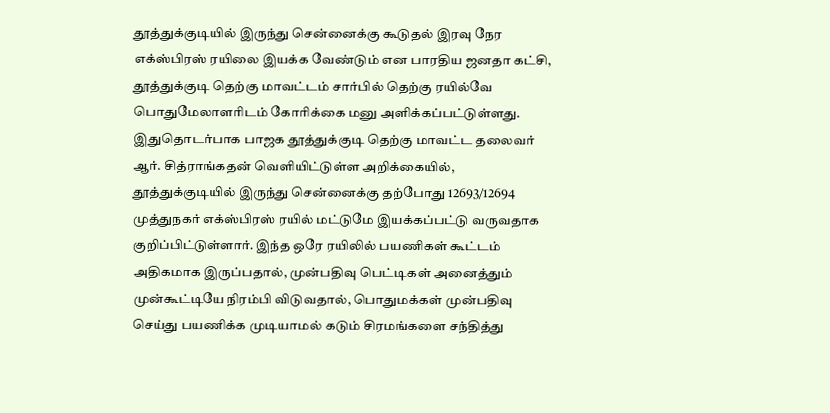தூத்துக்குடியில் இருந்து சென்னைக்கு கூடுதல் இரவு நேர எக்ஸ்பிரஸ் ரயிலை இயக்க வேண்டும் என பாரதிய ஜனதா கட்சி, தூத்துக்குடி தெற்கு மாவட்டம் சார்பில் தெற்கு ரயில்வே பொதுமேலாளரிடம் கோரிக்கை மனு அளிக்கப்பட்டுள்ளது.
இதுதொடர்பாக பாஜக தூத்துக்குடி தெற்கு மாவட்ட தலைவர் ஆர். சித்ராங்கதன் வெளியிட்டுள்ள அறிக்கையில், தூத்துக்குடியில் இருந்து சென்னைக்கு தற்போது 12693/12694 முத்துநகர் எக்ஸ்பிரஸ் ரயில் மட்டுமே இயக்கப்பட்டு வருவதாக குறிப்பிட்டுள்ளார். இந்த ஒரே ரயிலில் பயணிகள் கூட்டம் அதிகமாக இருப்பதால், முன்பதிவு பெட்டிகள் அனைத்தும் முன்கூட்டியே நிரம்பி விடுவதால், பொதுமக்கள் முன்பதிவு செய்து பயணிக்க முடியாமல் கடும் சிரமங்களை சந்தித்து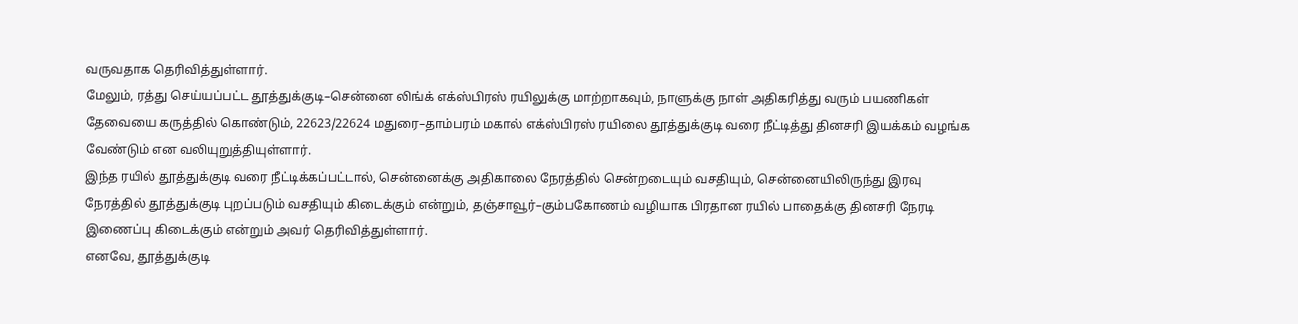வருவதாக தெரிவித்துள்ளார்.
மேலும், ரத்து செய்யப்பட்ட தூத்துக்குடி–சென்னை லிங்க் எக்ஸ்பிரஸ் ரயிலுக்கு மாற்றாகவும், நாளுக்கு நாள் அதிகரித்து வரும் பயணிகள் தேவையை கருத்தில் கொண்டும், 22623/22624 மதுரை–தாம்பரம் மகால் எக்ஸ்பிரஸ் ரயிலை தூத்துக்குடி வரை நீட்டித்து தினசரி இயக்கம் வழங்க வேண்டும் என வலியுறுத்தியுள்ளார்.
இந்த ரயில் தூத்துக்குடி வரை நீட்டிக்கப்பட்டால், சென்னைக்கு அதிகாலை நேரத்தில் சென்றடையும் வசதியும், சென்னையிலிருந்து இரவு நேரத்தில் தூத்துக்குடி புறப்படும் வசதியும் கிடைக்கும் என்றும், தஞ்சாவூர்–கும்பகோணம் வழியாக பிரதான ரயில் பாதைக்கு தினசரி நேரடி இணைப்பு கிடைக்கும் என்றும் அவர் தெரிவித்துள்ளார்.
எனவே, தூத்துக்குடி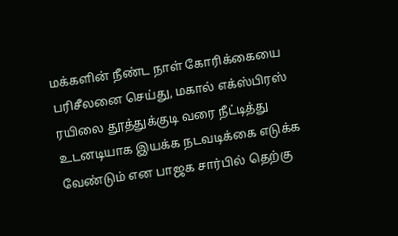மக்களின் நீண்ட நாள் கோரிக்கையை பரிசீலனை செய்து, மகால் எக்ஸ்பிரஸ் ரயிலை தூத்துக்குடி வரை நீட்டித்து உடனடியாக இயக்க நடவடிக்கை எடுக்க வேண்டும் என பாஜக சார்பில் தெற்கு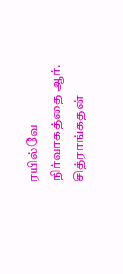ரயில்வே நிர்வாகத்தை ஆர். சித்ராங்கதன்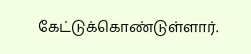கேட்டுக்கொண்டுள்ளார்.